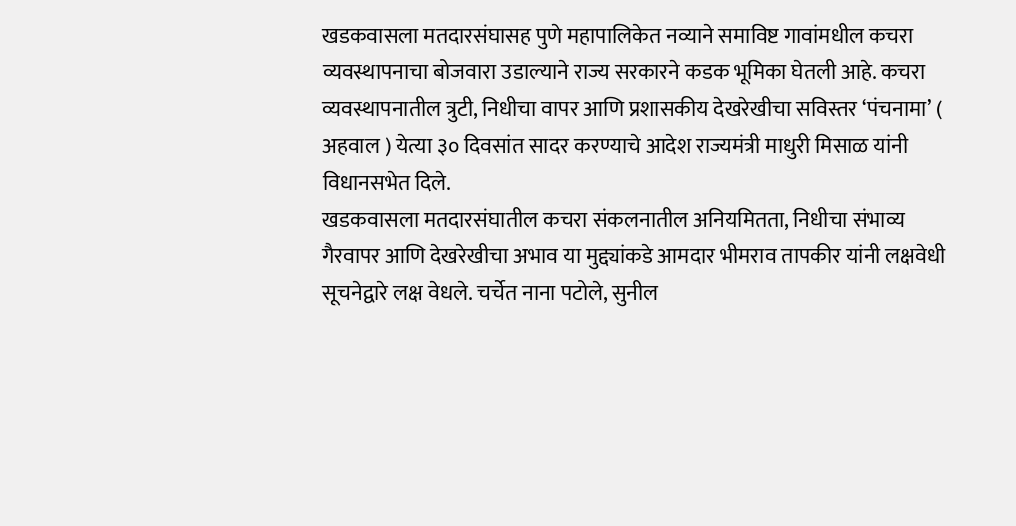खडकवासला मतदारसंघासह पुणे महापालिकेत नव्याने समाविष्ट गावांमधील कचरा व्यवस्थापनाचा बोजवारा उडाल्याने राज्य सरकारने कडक भूमिका घेतली आहे. कचरा व्यवस्थापनातील त्रुटी, निधीचा वापर आणि प्रशासकीय देखरेखीचा सविस्तर ‘पंचनामा’ ( अहवाल ) येत्या ३० दिवसांत सादर करण्याचे आदेश राज्यमंत्री माधुरी मिसाळ यांनी विधानसभेत दिले.
खडकवासला मतदारसंघातील कचरा संकलनातील अनियमितता, निधीचा संभाव्य गैरवापर आणि देखरेखीचा अभाव या मुद्द्यांकडे आमदार भीमराव तापकीर यांनी लक्षवेधी सूचनेद्वारे लक्ष वेधले. चर्चेत नाना पटोले, सुनील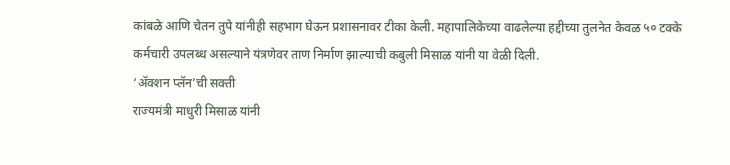कांबळे आणि चेतन तुपे यांनीही सहभाग घेऊन प्रशासनावर टीका केली. महापालिकेच्या वाढलेल्या हद्दीच्या तुलनेत केवळ ५० टक्के कर्मचारी उपलब्ध असल्याने यंत्रणेवर ताण निर्माण झाल्याची कबुली मिसाळ यांनी या वेळी दिली.
‘ॲक्शन प्लॅन’ची सक्ती
राज्यमंत्री माधुरी मिसाळ यांनी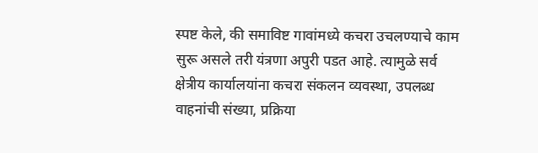स्पष्ट केले, की समाविष्ट गावांमध्ये कचरा उचलण्याचे काम सुरू असले तरी यंत्रणा अपुरी पडत आहे. त्यामुळे सर्व क्षेत्रीय कार्यालयांना कचरा संकलन व्यवस्था, उपलब्ध वाहनांची संख्या, प्रक्रिया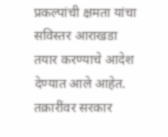प्रकल्पांची क्षमता यांचा सविस्तर आराखडा तयार करण्याचे आदेश देण्यात आले आहेत.
तक्रारींवर सरकार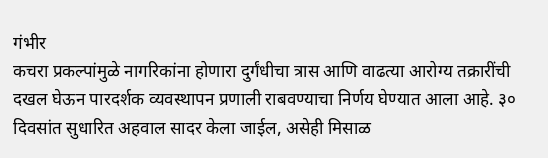गंभीर
कचरा प्रकल्पांमुळे नागरिकांना होणारा दुर्गंधीचा त्रास आणि वाढत्या आरोग्य तक्रारींची दखल घेऊन पारदर्शक व्यवस्थापन प्रणाली राबवण्याचा निर्णय घेण्यात आला आहे. ३० दिवसांत सुधारित अहवाल सादर केला जाईल, असेही मिसाळ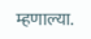म्हणाल्या.